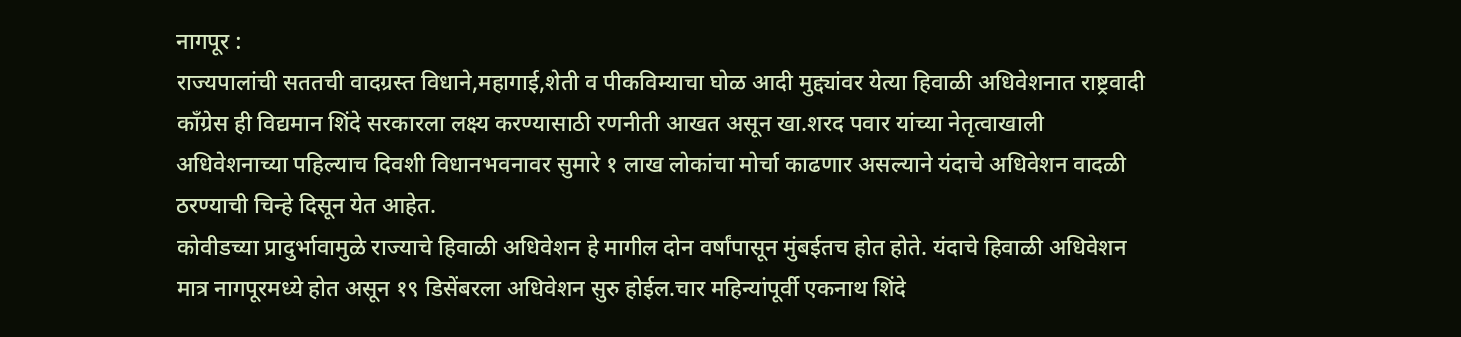नागपूर :
राज्यपालांची सततची वादग्रस्त विधाने,महागाई,शेती व पीकविम्याचा घोळ आदी मुद्द्यांवर येत्या हिवाळी अधिवेशनात राष्ट्रवादी काँग्रेस ही विद्यमान शिंदे सरकारला लक्ष्य करण्यासाठी रणनीती आखत असून खा.शरद पवार यांच्या नेतृत्वाखाली अधिवेशनाच्या पहिल्याच दिवशी विधानभवनावर सुमारे १ लाख लोकांचा मोर्चा काढणार असल्याने यंदाचे अधिवेशन वादळी ठरण्याची चिन्हे दिसून येत आहेत.
कोवीडच्या प्रादुर्भावामुळे राज्याचे हिवाळी अधिवेशन हे मागील दोन वर्षांपासून मुंबईतच होत होते. यंदाचे हिवाळी अधिवेशन मात्र नागपूरमध्ये होत असून १९ डिसेंबरला अधिवेशन सुरु होईल.चार महिन्यांपूर्वी एकनाथ शिंदे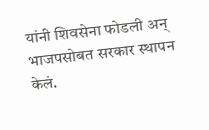यांनी शिवसेना फोडली अन् भाजपसोबत सरकार स्थापन केलं.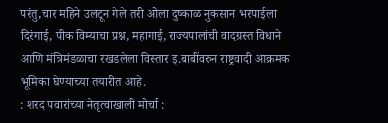परंतु,चार महिने उलटून गेले तरी ओला दुष्काळ नुकसान भरपाईला दिरंगाई, पीक विम्याचा प्रश्न, महागाई, राज्यपालांची वादग्रस्त विधाने आणि मंत्रिमंडळाचा रखडलेला विस्तार इ.बाबींवरुन राष्ट्रवादी आक्रमक भूमिका घेण्याच्या तयारीत आहे.
: शरद पवारांच्या नेतृत्वाखाली मोर्चा :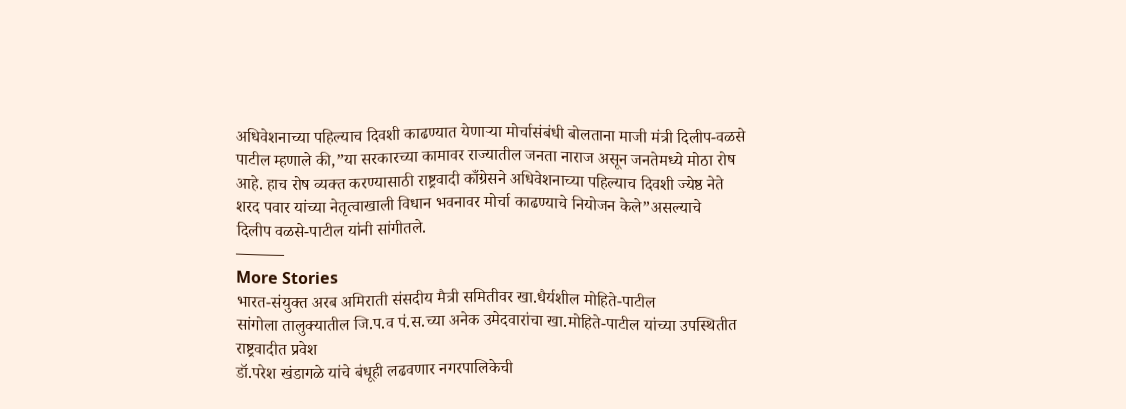अधिवेशनाच्या पहिल्याच दिवशी काढण्यात येणाऱ्या मोर्चासंबंधी बोलताना माजी मंत्री दिलीप-वळसे पाटील म्हणाले की,”या सरकारच्या कामावर राज्यातील जनता नाराज असून जनतेमध्ये मोठा रोष आहे. हाच रोष व्यक्त करण्यासाठी राष्ट्रवादी काँग्रेसने अधिवेशनाच्या पहिल्याच दिवशी ज्येष्ठ नेते शरद पवार यांच्या नेतृत्वाखाली विधान भवनावर मोर्चा काढण्याचे नियोजन केले”असल्याचे
दिलीप वळसे-पाटील यांनी सांगीतले.
———
More Stories
भारत-संयुक्त अरब अमिराती संसदीय मैत्री समितीवर खा.धैर्यशील मोहिते-पाटील
सांगोला तालुक्यातील जि.प.व पं.स.च्या अनेक उमेदवारांचा खा.मोहिते-पाटील यांच्या उपस्थितीत राष्ट्रवादीत प्रवेश
डॉ.परेश खंडागळे यांचे बंधूही लढवणार नगरपालिकेची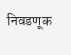निवडणूक